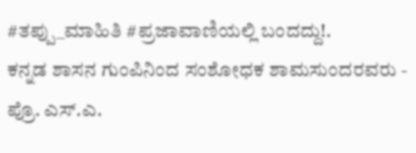#ತಪ್ಪು_ಮಾಹಿತಿ #ಪ್ರಜಾವಾಣಿಯಲ್ಲಿ ಬಂದದ್ದು!.
ಕನ್ನಡ ಶಾಸನ ಗುಂಪಿನಿಂದ ಸಂಶೋಧಕ ಶಾಮಸುಂದರವರು - ಪ್ರೊ. ಎಸ್.ಎ.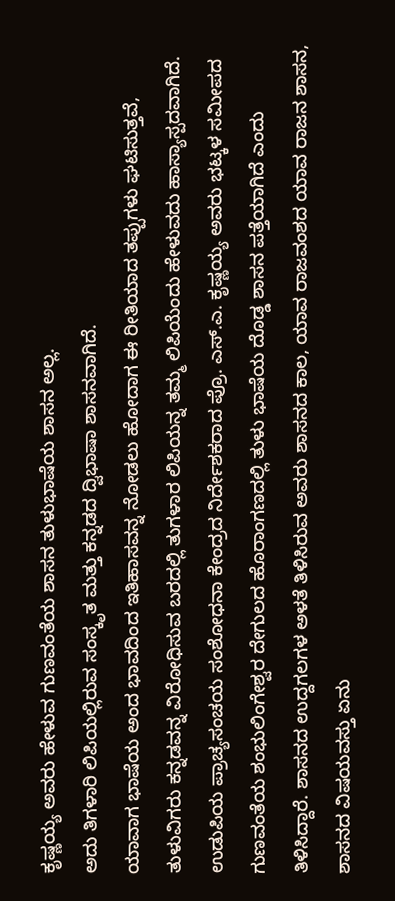ಕೃಷ್ಣಯ್ಯ ಅವರು ಹೇಳುವ ಗುಣವಂತೆಯ ಶಾಸನ ತುಳುಭಾಷೆಯ ಶಾಸನ ಅಲ್ಲ.
ಅದು ತಿಗಳಾರಿ ಲಿಪಿಯಲ್ಲಿರುವ ಸಂಸ್ಕೃತ ಮತ್ತು ಕನ್ನಡದ ದ್ವಿಭಾಷಾ ಶಾಸನವಾಗಿದೆ.
ಯಾವಾಗ ಭಾಷೆಯ ಅಂದ ಭಾವದಿಂದ ಇತಿಹಾಸವನ್ನ ನೋಡಲು ಹೋದಾಗ ಈ ರೀತಿಯಾದ ತಪ್ಪುಗಳು ಘಟಿಸುತ್ತವೆ, ತುಳುವಿಗರು ಕನ್ನಡವನ್ನ ವಿರೋಧಿಸುವ ಬರದಲ್ಲಿ ತುಗಳಾರ ಲಿಪಿಯನ್ನ ತಮ್ಮ ಲಿಪಿಯೆಂದು ಹೇಳುವದು ಹಾಸ್ಯಾಸ್ಪದವಾಗಿದೆ.
ಉಡುಪಿಯ ಪ್ರಾಚ್ಯಸಂಚಯ ಸಂಶೋಧನಾ ಕೇಂದ್ರದ ನಿರ್ದೇಶಕರಾದ ಪ್ರೊ. ಎಸ್.ಎ. ಕೃಷ್ಣಯ್ಯ ಅವರು ಭಟ್ಕಳ ಸಮೀಪದ ಗುಣವಂತೆಯ ಶಂಭುಲಿಂಗೇಶ್ವರ ದೇಗುಲದ ಹೊರಾಂಗಣದಲ್ಲಿ ತುಳು ಭಾಷೆಯ ದೊಡ್ಡ ಶಾಸನ ಪತ್ತೆಯಾಗಿದೆ ಎಂದು ತಿಳಿಸಿದ್ದಾರೆ. ಶಾಸನದ ಉದ್ದಗಲಗಳ ಅಳತೆ ತಿಳಿಸಿರುವ ಅವರು ಶಾಸನದ ಕಾಲ, ಯಾವ ರಾಜವಂಶದ ಯಾವ ರಾಜನ ಶಾಸನ, ಶಾಸನದ ವಿಷಯವಸ್ತು ಏನು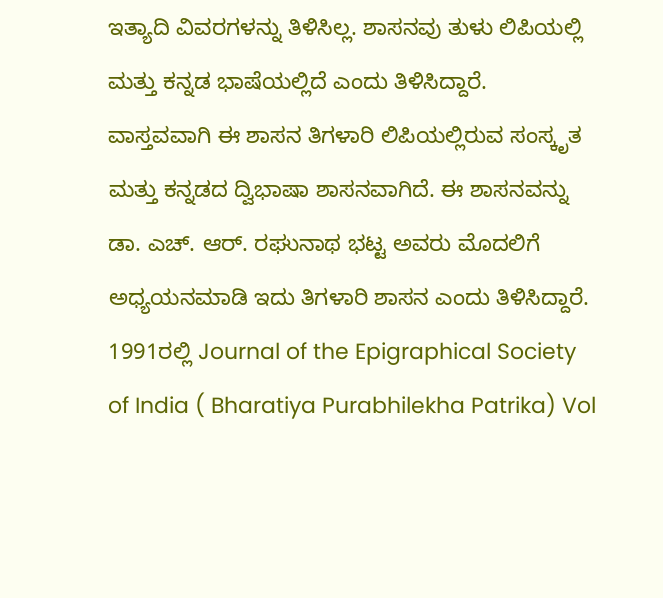ಇತ್ಯಾದಿ ವಿವರಗಳನ್ನು ತಿಳಿಸಿಲ್ಲ. ಶಾಸನವು ತುಳು ಲಿಪಿಯಲ್ಲಿ ಮತ್ತು ಕನ್ನಡ ಭಾಷೆಯಲ್ಲಿದೆ ಎಂದು ತಿಳಿಸಿದ್ದಾರೆ.
ವಾಸ್ತವವಾಗಿ ಈ ಶಾಸನ ತಿಗಳಾರಿ ಲಿಪಿಯಲ್ಲಿರುವ ಸಂಸ್ಕೃತ ಮತ್ತು ಕನ್ನಡದ ದ್ವಿಭಾಷಾ ಶಾಸನವಾಗಿದೆ. ಈ ಶಾಸನವನ್ನು ಡಾ. ಎಚ್. ಆರ್. ರಘುನಾಥ ಭಟ್ಟ ಅವರು ಮೊದಲಿಗೆ ಅಧ್ಯಯನಮಾಡಿ ಇದು ತಿಗಳಾರಿ ಶಾಸನ ಎಂದು ತಿಳಿಸಿದ್ದಾರೆ. 1991ರಲ್ಲಿ Journal of the Epigraphical Society of India ( Bharatiya Purabhilekha Patrika) Vol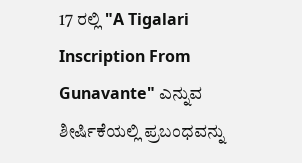17 ರಲ್ಲಿ "A Tigalari Inscription From Gunavante" ಎನ್ನುವ ಶೀರ್ಷಿಕೆಯಲ್ಲಿ ಪ್ರಬಂಧವನ್ನು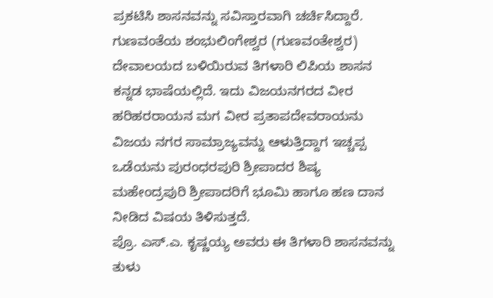ಪ್ರಕಟಿಸಿ ಶಾಸನವನ್ನು ಸವಿಸ್ತಾರವಾಗಿ ಚರ್ಚಿಸಿದ್ದಾರೆ.
ಗುಣವಂತೆಯ ಶಂಭುಲಿಂಗೇಶ್ವರ (ಗುಣವಂತೇಶ್ವರ) ದೇವಾಲಯದ ಬಳಿಯಿರುವ ತಿಗಳಾರಿ ಲಿಪಿಯ ಶಾಸನ ಕನ್ನಡ ಭಾಷೆಯಲ್ಲಿದೆ. ಇದು ವಿಜಯನಗರದ ವೀರ ಹರಿಹರರಾಯನ ಮಗ ವೀರ ಪ್ರತಾಪದೇವರಾಯನು ವಿಜಯ ನಗರ ಸಾಮ್ರಾಜ್ಯವನ್ನು ಆಳುತ್ತಿದ್ದಾಗ ಇಚ್ಚಪ್ಪ ಒಡೆಯನು ಪುರಂಧರಪುರಿ ಶ್ರೀಪಾದರ ಶಿಷ್ಯ ಮಹೇಂದ್ರಪುರಿ ಶ್ರೀಪಾದರಿಗೆ ಭೂಮಿ ಹಾಗೂ ಹಣ ದಾನ ನೀಡಿದ ವಿಷಯ ತಿಳಿಸುತ್ತದೆ.
ಪ್ರೊ. ಎಸ್.ಎ. ಕೃಷ್ಣಯ್ಯ ಅವರು ಈ ತಿಗಳಾರಿ ಶಾಸನವನ್ನು ತುಳು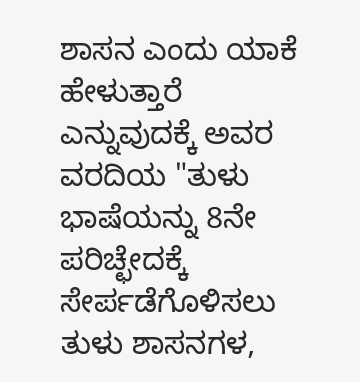ಶಾಸನ ಎಂದು ಯಾಕೆ ಹೇಳುತ್ತಾರೆ ಎನ್ನುವುದಕ್ಕೆ ಅವರ ವರದಿಯ "ತುಳು ಭಾಷೆಯನ್ನು 8ನೇ ಪರಿಚ್ಛೇದಕ್ಕೆ ಸೇರ್ಪಡೆಗೊಳಿಸಲು ತುಳು ಶಾಸನಗಳ,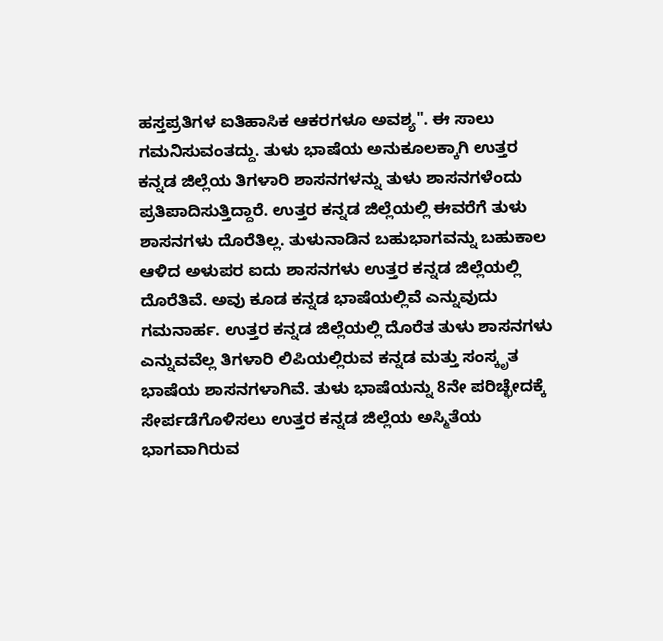ಹಸ್ತಪ್ರತಿಗಳ ಐತಿಹಾಸಿಕ ಆಕರಗಳೂ ಅವಶ್ಯ". ಈ ಸಾಲು ಗಮನಿಸುವಂತದ್ದು. ತುಳು ಭಾಷೆಯ ಅನುಕೂಲಕ್ಕಾಗಿ ಉತ್ತರ ಕನ್ನಡ ಜಿಲ್ಲೆಯ ತಿಗಳಾರಿ ಶಾಸನಗಳನ್ನು ತುಳು ಶಾಸನಗಳೆಂದು ಪ್ರತಿಪಾದಿಸುತ್ತಿದ್ದಾರೆ. ಉತ್ತರ ಕನ್ನಡ ಜಿಲ್ಲೆಯಲ್ಲಿ ಈವರೆಗೆ ತುಳು ಶಾಸನಗಳು ದೊರೆತಿಲ್ಲ. ತುಳುನಾಡಿನ ಬಹುಭಾಗವನ್ನು ಬಹುಕಾಲ ಆಳಿದ ಅಳುಪರ ಐದು ಶಾಸನಗಳು ಉತ್ತರ ಕನ್ನಡ ಜಿಲ್ಲೆಯಲ್ಲಿ ದೊರೆತಿವೆ. ಅವು ಕೂಡ ಕನ್ನಡ ಭಾಷೆಯಲ್ಲಿವೆ ಎನ್ನುವುದು ಗಮನಾರ್ಹ. ಉತ್ತರ ಕನ್ನಡ ಜಿಲ್ಲೆಯಲ್ಲಿ ದೊರೆತ ತುಳು ಶಾಸನಗಳು ಎನ್ನುವವೆಲ್ಲ ತಿಗಳಾರಿ ಲಿಪಿಯಲ್ಲಿರುವ ಕನ್ನಡ ಮತ್ತು ಸಂಸ್ಕೃತ ಭಾಷೆಯ ಶಾಸನಗಳಾಗಿವೆ. ತುಳು ಭಾಷೆಯನ್ನು 8ನೇ ಪರಿಚ್ಛೇದಕ್ಕೆ ಸೇರ್ಪಡೆಗೊಳಿಸಲು ಉತ್ತರ ಕನ್ನಡ ಜಿಲ್ಲೆಯ ಅಸ್ಮಿತೆಯ ಭಾಗವಾಗಿರುವ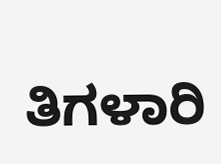ತಿಗಳಾರಿ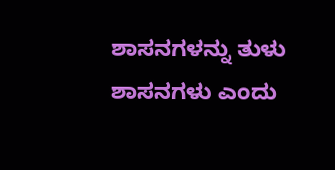ಶಾಸನಗಳನ್ನು ತುಳು ಶಾಸನಗಳು ಎಂದು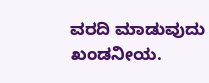ವರದಿ ಮಾಡುವುದು ಖಂಡನೀಯ.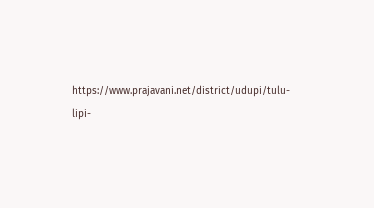https://www.prajavani.net/district/udupi/tulu-lipi-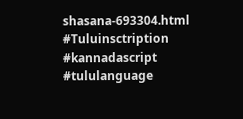shasana-693304.html
#Tuluinsctription #kannadascript #tululanguage